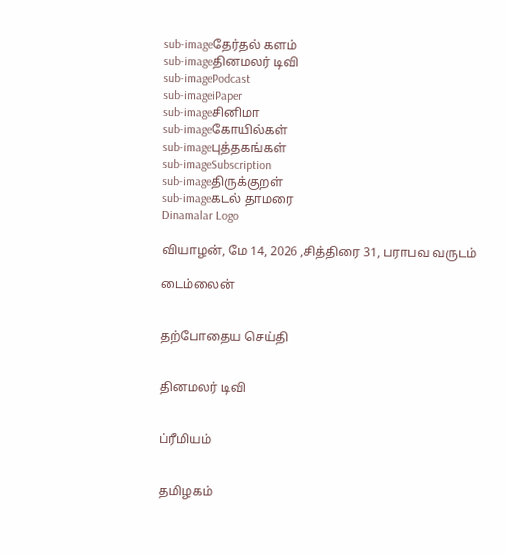sub-imageதேர்தல் களம்
sub-imageதினமலர் டிவி
sub-imagePodcast
sub-imageiPaper
sub-imageசினிமா
sub-imageகோயில்கள்
sub-imageபுத்தகங்கள்
sub-imageSubscription
sub-imageதிருக்குறள்
sub-imageகடல் தாமரை
Dinamalar Logo

வியாழன், மே 14, 2026 ,சித்திரை 31, பராபவ வருடம்

டைம்லைன்


தற்போதைய செய்தி


தினமலர் டிவி


ப்ரீமியம்


தமிழகம்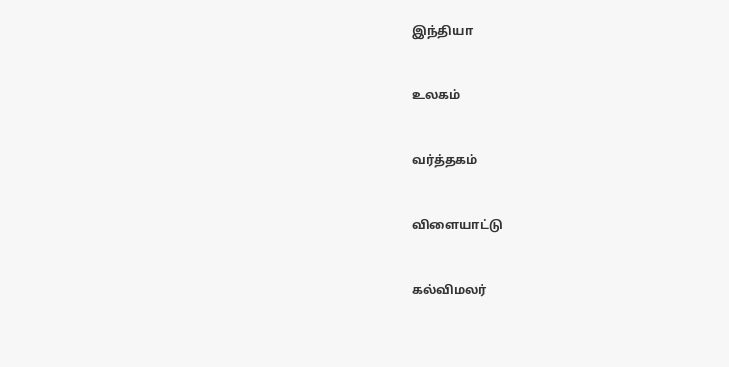இந்தியா


உலகம்


வர்த்தகம்


விளையாட்டு


கல்விமலர்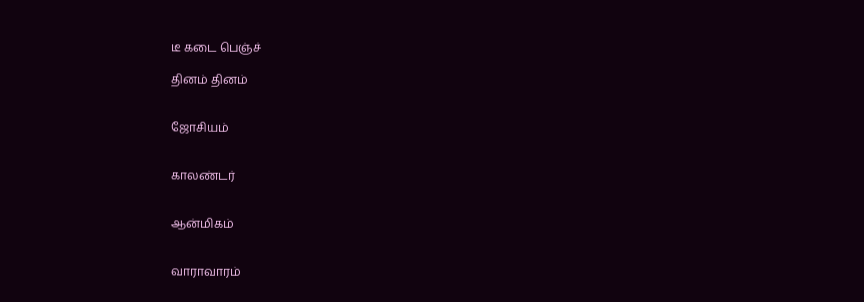டீ கடை பெஞ்ச்

தினம் தினம்


ஜோசியம்


காலண்டர்


ஆன்மிகம்


வாராவாரம்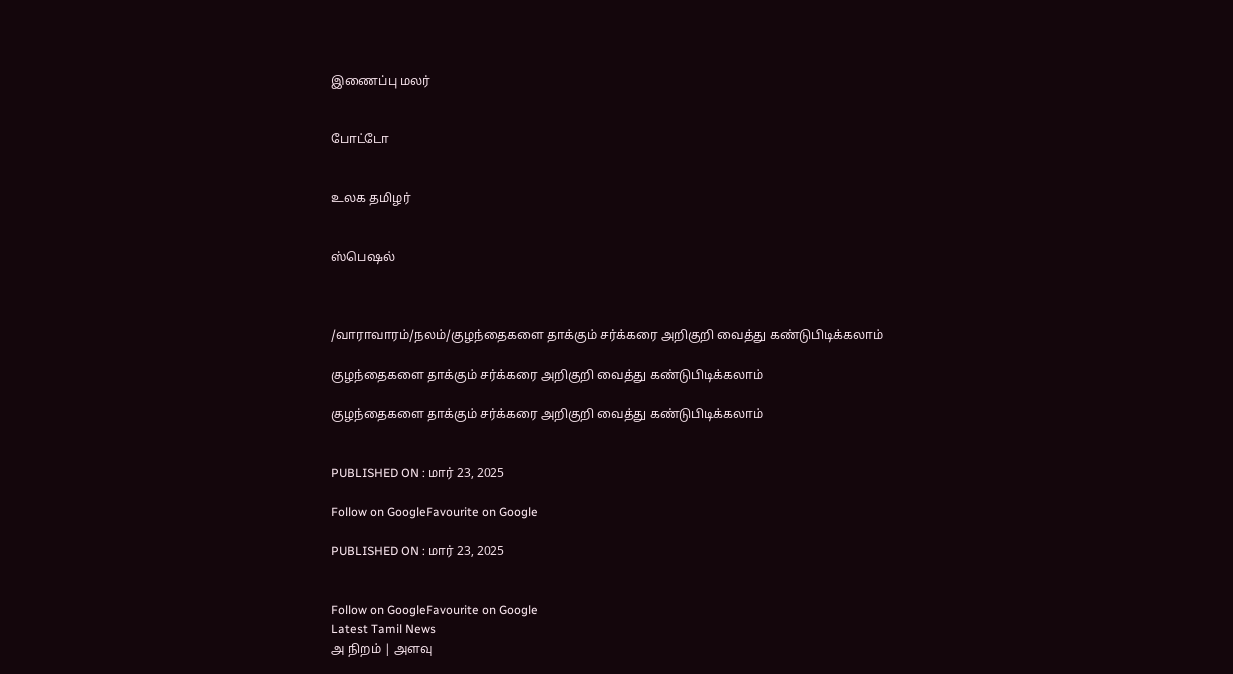இணைப்பு மலர்


போட்டோ


உலக தமிழர்


ஸ்பெஷல்



/வாராவாரம்/நலம்/குழந்தைகளை தாக்கும் சர்க்கரை அறிகுறி வைத்து கண்டுபிடிக்கலாம்

குழந்தைகளை தாக்கும் சர்க்கரை அறிகுறி வைத்து கண்டுபிடிக்கலாம்

குழந்தைகளை தாக்கும் சர்க்கரை அறிகுறி வைத்து கண்டுபிடிக்கலாம்


PUBLISHED ON : மார் 23, 2025

Follow on GoogleFavourite on Google

PUBLISHED ON : மார் 23, 2025


Follow on GoogleFavourite on Google
Latest Tamil News
அ நிறம் | அளவு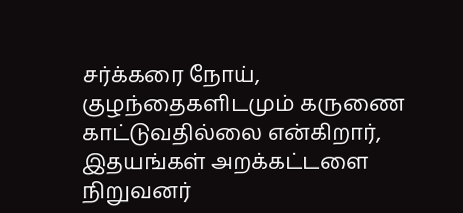சர்க்கரை நோய், குழந்தைகளிடமும் கருணை காட்டுவதில்லை என்கிறார், இதயங்கள் அறக்கட்டளை நிறுவனர்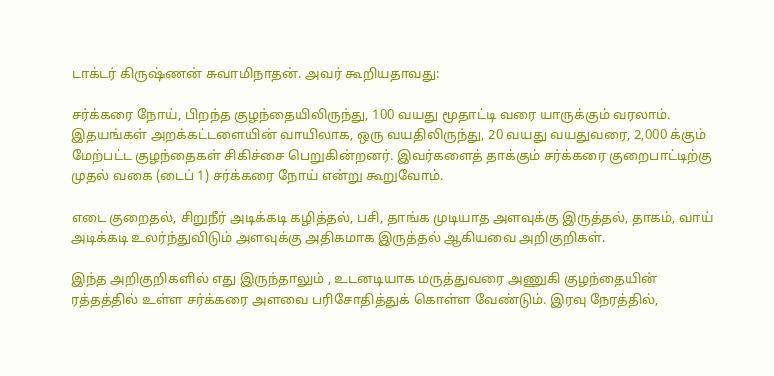டாக்டர் கிருஷ்ணன் சுவாமிநாதன். அவர் கூறியதாவது:

சர்க்கரை நோய், பிறந்த குழந்தையிலிருந்து, 100 வயது மூதாட்டி வரை யாருக்கும் வரலாம். இதயங்கள் அறக்கட்டளையின் வாயிலாக, ஒரு வயதிலிருந்து, 20 வயது வயதுவரை, 2,000 க்கும் மேற்பட்ட குழந்தைகள் சிகிச்சை பெறுகின்றனர். இவர்களைத் தாக்கும் சர்க்கரை குறைபாட்டிற்கு முதல் வகை (டைப் 1) சர்க்கரை நோய் என்று கூறுவோம்.

எடை குறைதல், சிறுநீர் அடிக்கடி கழித்தல், பசி, தாங்க முடியாத அளவுக்கு இருத்தல், தாகம், வாய் அடிக்கடி உலர்ந்துவிடும் அளவுக்கு அதிகமாக இருத்தல் ஆகியவை அறிகுறிகள்.

இந்த அறிகுறிகளில் எது இருந்தாலும் , உடனடியாக மருத்துவரை அணுகி குழந்தையின் ரத்தத்தில் உள்ள சர்க்கரை அளவை பரிசோதித்துக் கொள்ள வேண்டும். இரவு நேரத்தில்,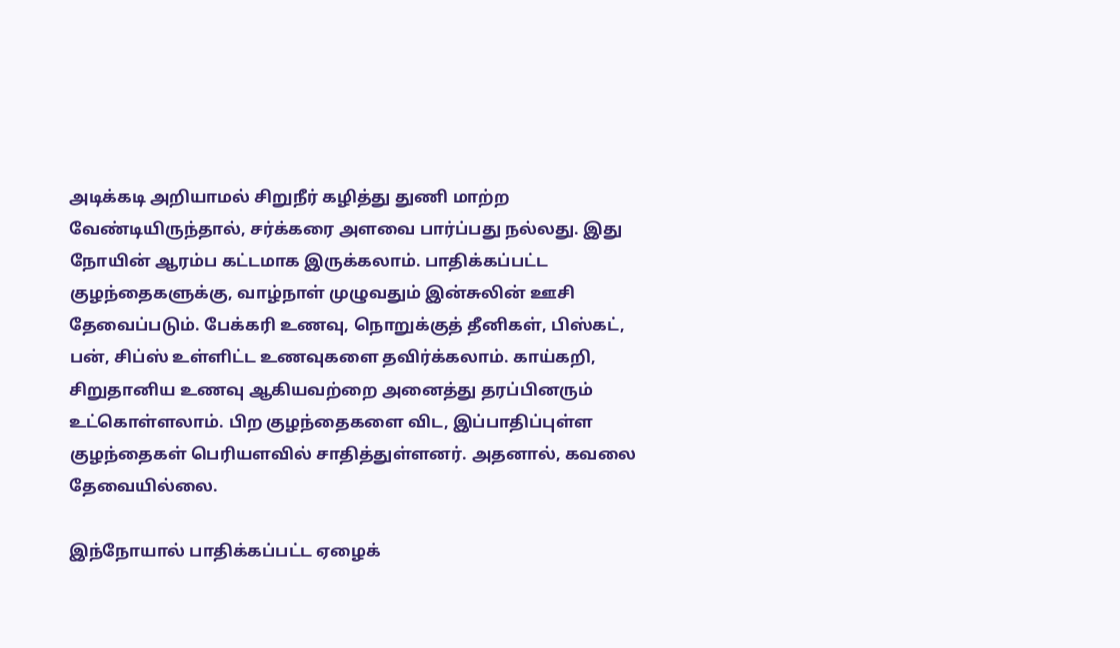அடிக்கடி அறியாமல் சிறுநீர் கழித்து துணி மாற்ற வேண்டியிருந்தால், சர்க்கரை அளவை பார்ப்பது நல்லது. இது நோயின் ஆரம்ப கட்டமாக இருக்கலாம். பாதிக்கப்பட்ட குழந்தைகளுக்கு, வாழ்நாள் முழுவதும் இன்சுலின் ஊசி தேவைப்படும். பேக்கரி உணவு, நொறுக்குத் தீனிகள், பிஸ்கட், பன், சிப்ஸ் உள்ளிட்ட உணவுகளை தவிர்க்கலாம். காய்கறி, சிறுதானிய உணவு ஆகியவற்றை அனைத்து தரப்பினரும் உட்கொள்ளலாம். பிற குழந்தைகளை விட, இப்பாதிப்புள்ள குழந்தைகள் பெரியளவில் சாதித்துள்ளனர். அதனால், கவலை தேவையில்லை.

இந்நோயால் பாதிக்கப்பட்ட ஏழைக்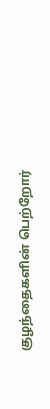குழந்தைகளின் பெற்றோர்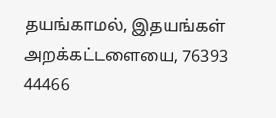தயங்காமல், இதயங்கள் அறக்கட்டளையை, 76393 44466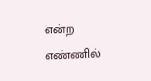என்ற எண்ணில்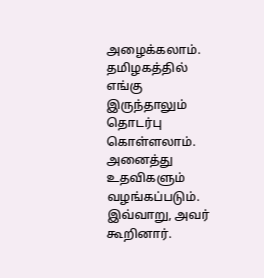அழைக்கலாம். தமிழகத்தில் எங்கு இருந்தாலும் தொடர்பு கொள்ளலாம். அனைத்து உதவிகளும் வழங்கப்படும். இவ்வாறு, அவர் கூறினார்.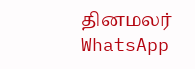தினமலர் WhatsApp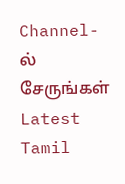Channel-ல் சேருங்கள்
Latest Tamil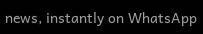news, instantly on WhatsApp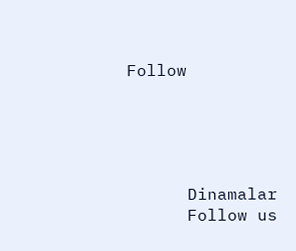Follow





      Dinamalar
      Follow us